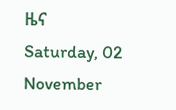ዜና
Saturday, 02 November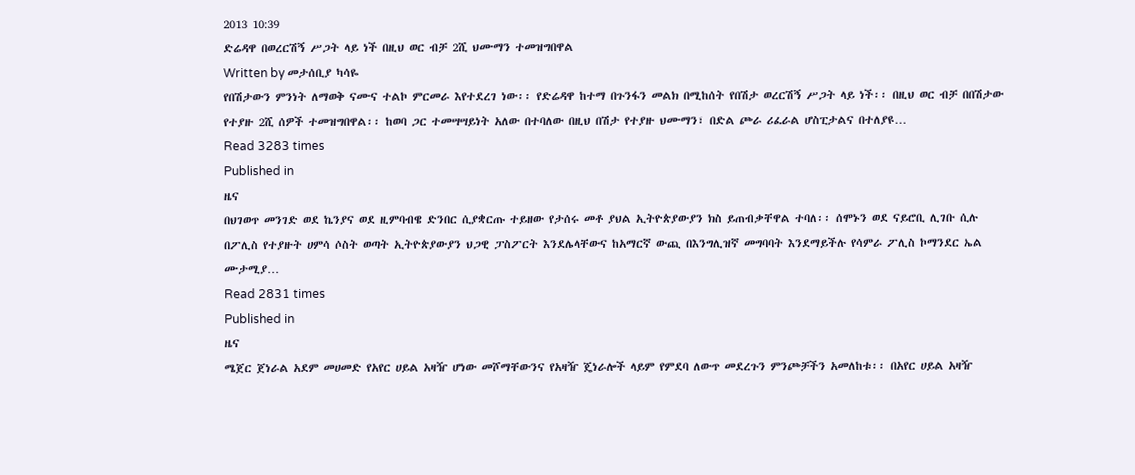2013 10:39
ድሬዳዋ በወረርሽኝ ሥጋት ላይ ነች በዚህ ወር ብቻ 2ሺ ህሙማን ተመዝግበዋል
Written by መታሰቢያ ካሳዬ
የበሽታውን ምንነት ለማወቅ ናሙና ተልኮ ምርመራ እየተደረገ ነው፡፡ የድሬዳዋ ከተማ በጉንፋን መልክ በሚከሰት የበሽታ ወረርሽኝ ሥጋት ላይ ነች፡፡ በዚህ ወር ብቻ በበሽታው የተያዙ 2ሺ ሰዎች ተመዝግበዋል፡፡ ከወባ ጋር ተመሣሣይነት አለው በተባለው በዚህ በሽታ የተያዙ ህሙማን፣ በድል ጮራ ሪፈራል ሆስፒታልና በተለያዩ…
Read 3283 times
Published in
ዜና
በህገወጥ መንገድ ወደ ኬንያና ወደ ዚምባብዌ ድንበር ሲያቋርጡ ተይዘው የታሰሩ መቶ ያህል ኢትዮጵያውያን ክስ ይጠብቃቸዋል ተባለ፡፡ ሰሞኑን ወደ ናይሮቢ ሊገቡ ሲሉ በፖሊስ የተያዙት ሀምሳ ሶስት ወጣት ኢትዮጵያውያን ህጋዊ ፓስፖርት እንደሌላቸውና ከአማርኛ ውጪ በእንግሊዝኛ መግባባት እንደማይችሉ የሳምራ ፖሊስ ኮማንደር ኤል ሙታሚያ…
Read 2831 times
Published in
ዜና
ሜጀር ጀነራል አደም መሀመድ የአየር ሀይል አዛዥ ሆነው መሾማቸውንና የአዛዥ ጄነራሎች ላይም የምደባ ለውጥ መደረጉን ምንጮቻችን አመለከቱ፡፡ በአየር ሀይል አዛዥ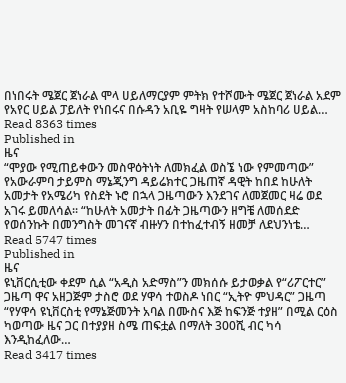በነበሩት ሜጀር ጀነራል ሞላ ሀይለማርያም ምትክ የተሾሙት ሜጀር ጀነራል አደም የአየር ሀይል ፓይለት የነበሩና በሱዳን አቢዬ ግዛት የሠላም አስከባሪ ሀይል…
Read 8363 times
Published in
ዜና
“ሞያው የሚጠይቀውን መስዋዕትነት ለመክፈል ወስኜ ነው የምመጣው” የአውራምባ ታይምስ ማኔጂንግ ዳይሬክተር ጋዜጠኛ ዳዊት ከበደ ከሁለት አመታት የአሜሪካ የስደት ኑሮ በኋላ ጋዜጣውን እንደገና ለመጀመር ዛሬ ወደ አገሩ ይመለሳል፡፡ “ከሁለት አመታት በፊት ጋዜጣውን ዘግቼ ለመሰደድ የወሰንኩት በመንግስት መገናኛ ብዙሃን በተከፈተብኝ ዘመቻ ለደህንነቴ…
Read 5747 times
Published in
ዜና
ዩኒቨርሲቲው ቀደም ሲል “አዲስ አድማስ”ን መክሰሱ ይታወቃል የ“ሪፖርተር” ጋዜጣ ዋና አዘጋጅም ታስሮ ወደ ሃዋሳ ተወስዶ ነበር “ኢትዮ ምህዳር” ጋዜጣ “የሃዋሳ ዩኒቨርስቲ የማኔጅመንት አባል በሙስና እጅ ከፍንጅ ተያዘ” በሚል ርዕስ ካወጣው ዜና ጋር በተያያዘ ስሜ ጠፍቷል በማለት 300ሺ ብር ካሳ እንዲከፈለው…
Read 3417 times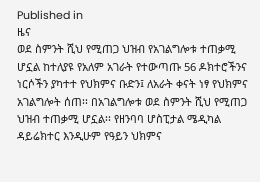Published in
ዜና
ወደ ስምንት ሺህ የሚጠጋ ህዝብ የአገልግሎቱ ተጠቃሚ ሆኗል ከተለያዩ የአለም አገራት የተውጣጡ 56 ዶክተሮችንና ነርሶችን ያካተተ የህክምና ቡድን፤ ለአራት ቀናት ነፃ የህክምና አገልግሎት ሰጠ፡፡ በአገልግሎቱ ወደ ስምንት ሺህ የሚጠጋ ህዝብ ተጠቃሚ ሆኗል፡፡ የዘንባባ ሆስፒታል ሜዲካል ዳይሬክተር እንዲሁም የዓይን ህክምና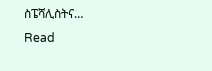ስፔሻሊስትና…
Read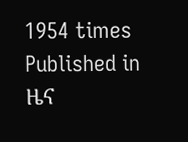1954 times
Published in
ዜና